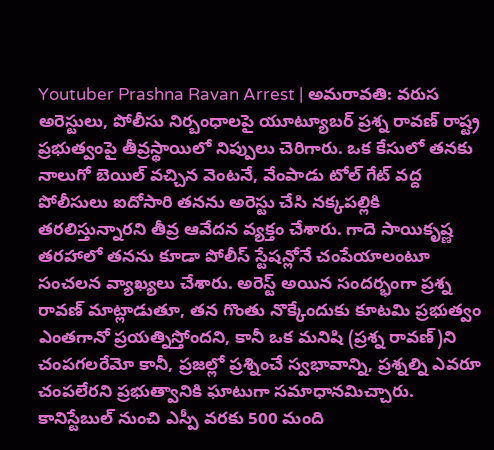Youtuber Prashna Ravan Arrest | అమరావతి: వరుస అరెస్టులు, పోలీసు నిర్బంధాలపై యూట్యూబర్ ప్రశ్న రావణ్ రాష్ట్ర ప్రభుత్వంపై తీవ్రస్థాయిలో నిప్పులు చెరిగారు. ఒక కేసులో తనకు నాలుగో బెయిల్ వచ్చిన వెంటనే, వేంపాడు టోల్ గేట్ వద్ద పోలీసులు ఐదోసారి తనను అరెస్టు చేసి నక్కపల్లికి తరలిస్తున్నారని తీవ్ర ఆవేదన వ్యక్తం చేశారు. గాదె సాయికృష్ణ తరహాలో తనను కూడా పోలీస్ స్టేషన్లోనే చంపేయాలంటూ సంచలన వ్యాఖ్యలు చేశారు. అరెస్ట్ అయిన సందర్భంగా ప్రశ్న రావణ్ మాట్లాడుతూ, తన గొంతు నొక్కేందుకు కూటమి ప్రభుత్వం ఎంతగానో ప్రయత్నిస్తోందని, కానీ ఒక మనిషి (ప్రశ్న రావణ్)ని చంపగలరేమో కానీ, ప్రజల్లో ప్రశ్నించే స్వభావాన్ని, ప్రశ్నల్ని ఎవరూ చంపలేరని ప్రభుత్వానికి ఘాటుగా సమాధానమిచ్చారు.
కానిస్టేబుల్ నుంచి ఎస్పీ వరకు 500 మంది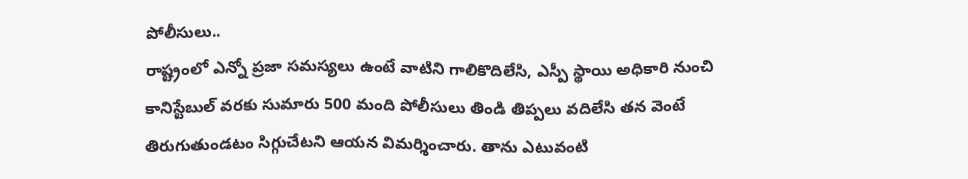పోలీసులు..
రాష్ట్రంలో ఎన్నో ప్రజా సమస్యలు ఉంటే వాటిని గాలికొదిలేసి, ఎస్పీ స్థాయి అధికారి నుంచి కానిస్టేబుల్ వరకు సుమారు 500 మంది పోలీసులు తిండి తిప్పలు వదిలేసి తన వెంటే తిరుగుతుండటం సిగ్గుచేటని ఆయన విమర్శించారు. తాను ఎటువంటి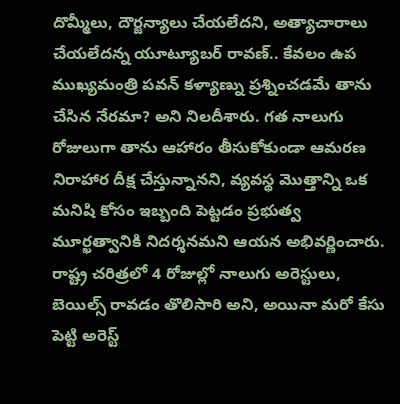దొమ్మీలు, దౌర్జన్యాలు చేయలేదని, అత్యాచారాలు చేయలేదన్న యూట్యూబర్ రావణ్.. కేవలం ఉప ముఖ్యమంత్రి పవన్ కళ్యాణ్ను ప్రశ్నించడమే తాను చేసిన నేరమా? అని నిలదీశారు. గత నాలుగు రోజులుగా తాను ఆహారం తీసుకోకుండా ఆమరణ నిరాహార దీక్ష చేస్తున్నానని, వ్యవస్థ మొత్తాన్ని ఒక మనిషి కోసం ఇబ్బంది పెట్టడం ప్రభుత్వ మూర్ఖత్వానికి నిదర్శనమని ఆయన అభివర్ణించారు.
రాష్ట్ర చరిత్రలో 4 రోజుల్లో నాలుగు అరెస్టులు, బెయిల్స్ రావడం తొలిసారి అని, అయినా మరో కేసు పెట్టి అరెస్ట్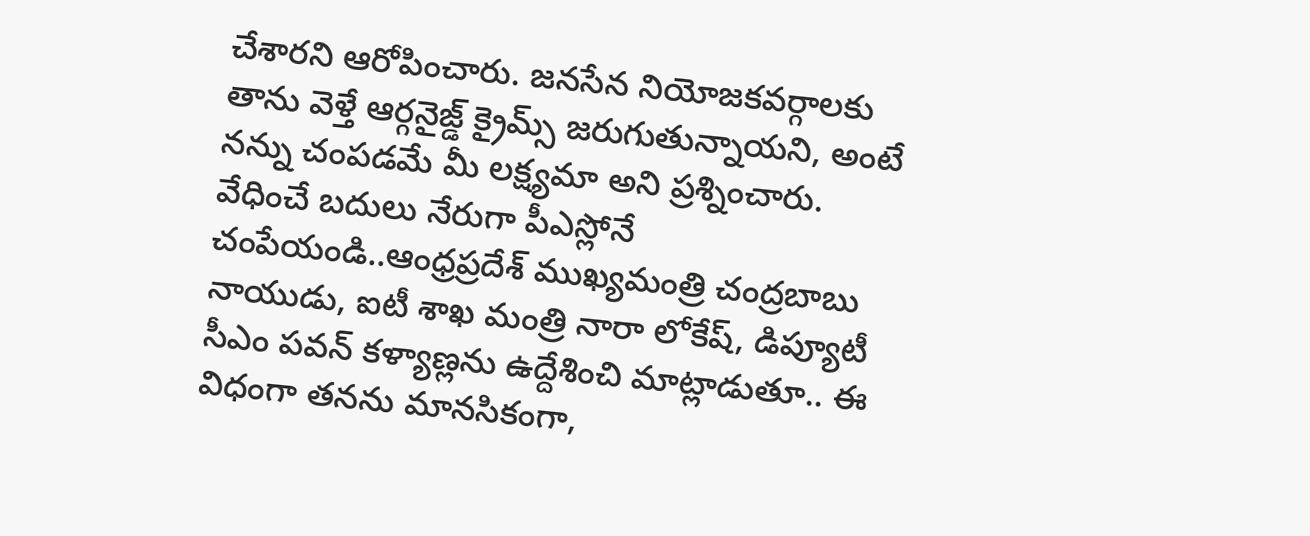చేశారని ఆరోపించారు. జనసేన నియోజకవర్గాలకు తాను వెళ్తే ఆర్గనైజ్డ్ క్రైమ్స్ జరుగుతున్నాయని, అంటే నన్ను చంపడమే మీ లక్ష్యమా అని ప్రశ్నించారు.
వేధించే బదులు నేరుగా పీఎస్లోనే చంపేయండి..ఆంధ్రప్రదేశ్ ముఖ్యమంత్రి చంద్రబాబు నాయుడు, ఐటీ శాఖ మంత్రి నారా లోకేష్, డిప్యూటీ సీఎం పవన్ కళ్యాణ్లను ఉద్దేశించి మాట్లాడుతూ.. ఈ విధంగా తనను మానసికంగా,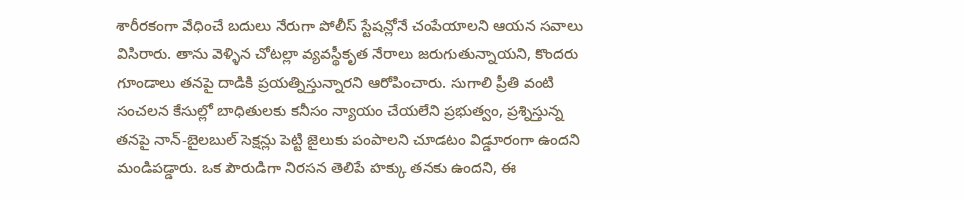శారీరకంగా వేధించే బదులు నేరుగా పోలీస్ స్టేషన్లోనే చంపేయాలని ఆయన సవాలు విసిరారు. తాను వెళ్ళిన చోటల్లా వ్యవస్థీకృత నేరాలు జరుగుతున్నాయని, కొందరు గూండాలు తనపై దాడికి ప్రయత్నిస్తున్నారని ఆరోపించారు. సుగాలి ప్రీతి వంటి సంచలన కేసుల్లో బాధితులకు కనీసం న్యాయం చేయలేని ప్రభుత్వం, ప్రశ్నిస్తున్న తనపై నాన్-బైలబుల్ సెక్షన్లు పెట్టి జైలుకు పంపాలని చూడటం విడ్డూరంగా ఉందని మండిపడ్డారు. ఒక పౌరుడిగా నిరసన తెలిపే హక్కు తనకు ఉందని, ఈ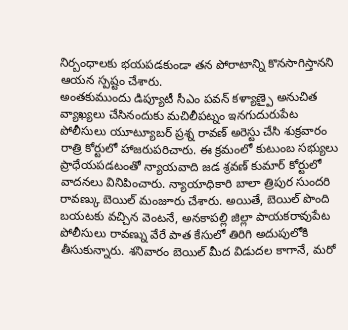నిర్బంధాలకు భయపడకుండా తన పోరాటాన్ని కొనసాగిస్తానని ఆయన స్పష్టం చేశారు.
అంతకుముందు డిప్యూటీ సీఎం పవన్ కళ్యాణ్పై అనుచిత వ్యాఖ్యలు చేసినందుకు మచిలీపట్నం ఇనగుదురుపేట పోలీసులు యూట్యూబర్ ప్రశ్న రావణ్ అరెస్టు చేసి శుక్రవారం రాత్రి కోర్టులో హాజరుపరిచారు. ఈ క్రమంలో కుటుంబ సభ్యులు ప్రాధేయపడటంతో న్యాయవాది జడ శ్రవణ్ కుమార్ కోర్టులో వాదనలు వినిపించారు. న్యాయాధికారి బాలా త్రిపుర సుందరి రావణ్కు బెయిల్ మంజూరు చేశారు. అయితే, బెయిల్ పొంది బయటకు వచ్చిన వెంటనే, అనకాపల్లి జిల్లా పాయకరావుపేట పోలీసులు రావణ్ను వేరే పాత కేసులో తిరిగి అదుపులోకి తీసుకున్నారు. శనివారం బెయిల్ మీద విడుదల కాగానే, మరో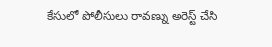కేసులో పోలీసులు రావణ్ను అరెస్ట్ చేసి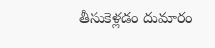తీసుకెళ్లడం దుమారం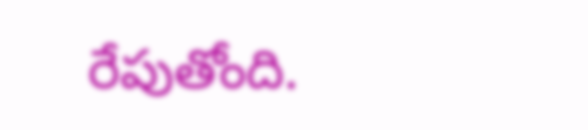రేపుతోంది.